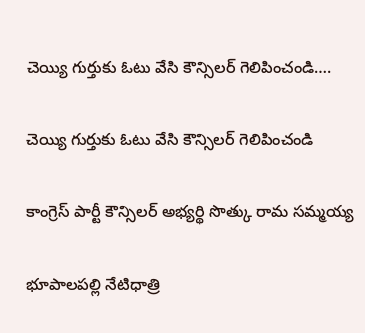చెయ్యి గుర్తుకు ఓటు వేసి కౌన్సిలర్ గెలిపించండి….

చెయ్యి గుర్తుకు ఓటు వేసి కౌన్సిలర్ గెలిపించండి

కాంగ్రెస్ పార్టీ కౌన్సిలర్ అభ్యర్థి సొత్కు రామ సమ్మయ్య

భూపాలపల్లి నేటిధాత్రి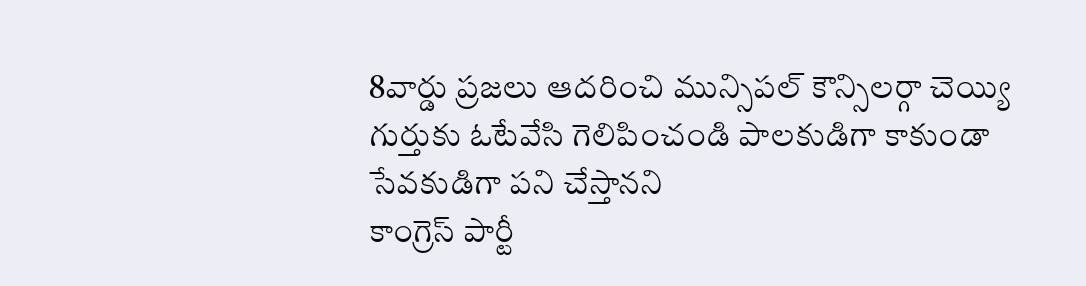8వార్డు ప్రజలు ఆదరించి మున్సిపల్ కౌన్సిలర్గా చెయ్యి గుర్తుకు ఓటేవేసి గెలిపించండి పాలకుడిగా కాకుండా సేవకుడిగా పని చేస్తానని
కాంగ్రెస్ పార్టీ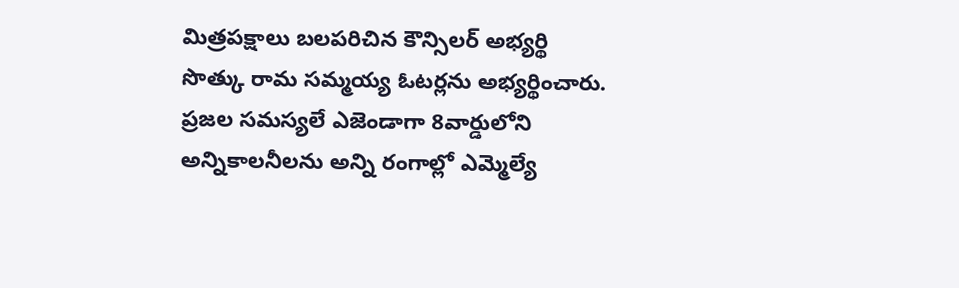మిత్రపక్షాలు బలపరిచిన కౌన్సిలర్ అభ్యర్థి సొత్కు రామ సమ్మయ్య ఓటర్లను అభ్యర్థించారు. ప్రజల సమస్యలే ఎజెండాగా 8వార్డులోని అన్నికాలనీలను అన్ని రంగాల్లో ఎమ్మెల్యే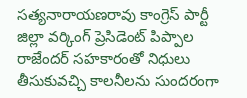సత్యనారాయణరావు కాంగ్రెస్ పార్టీ జిల్లా వర్కింగ్ ప్రెసిడెంట్ పిప్పాల రాజేందర్ సహకారంతో నిధులు తీసుకువచ్చి కాలనీలను సుందరంగా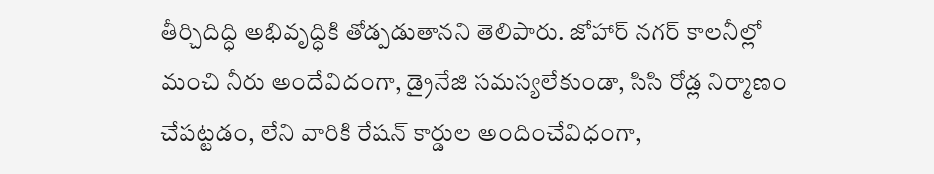తీర్చిదిద్ధి అభివృద్ధికి తోడ్పడుతానని తెలిపారు. జోహార్ నగర్ కాలనీల్లో మంచి నీరు అందేవిదంగా, డ్రైనేజి సమస్యలేకుండా, సిసి రోడ్ల నిర్మాణం చేపట్టడం, లేని వారికి రేషన్ కార్డుల అందించేవిధంగా,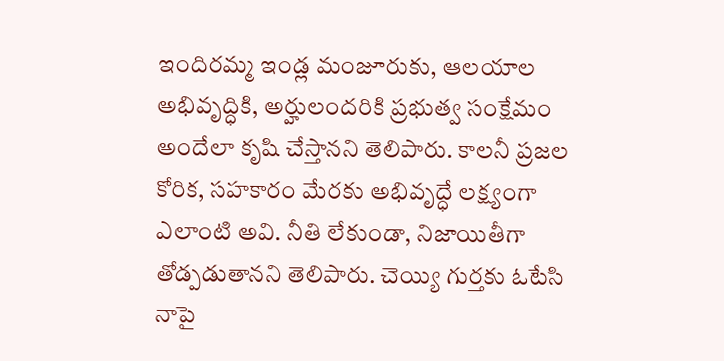ఇందిరమ్మ ఇండ్ల మంజూరుకు, ఆలయాల అభివృద్ధికి, అర్హులందరికి ప్రభుత్వ సంక్షేమం అందేలా కృషి చేస్తానని తెలిపారు. కాలనీ ప్రజల కోరిక, సహకారం మేరకు అభివృద్ధే లక్ష్యంగా ఎలాంటి అవి. నీతి లేకుండా, నిజాయితీగా తోడ్పడుతానని తెలిపారు. చెయ్యి గుర్తకు ఓటేసి నాపై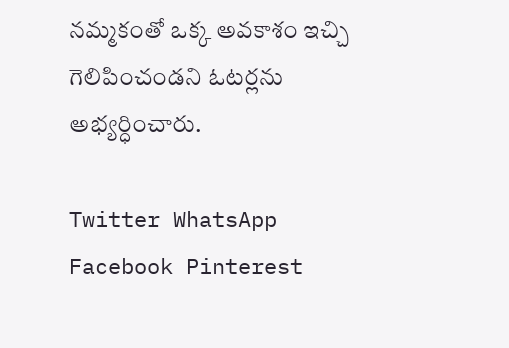నమ్మకంతో ఒక్క అవకాశం ఇచ్చి గెలిపించండని ఓటర్లను అభ్యర్ధించారు.

Twitter WhatsApp Facebook Pinterest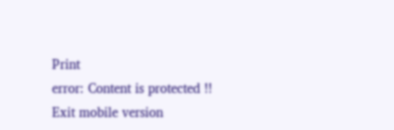Print
error: Content is protected !!
Exit mobile version